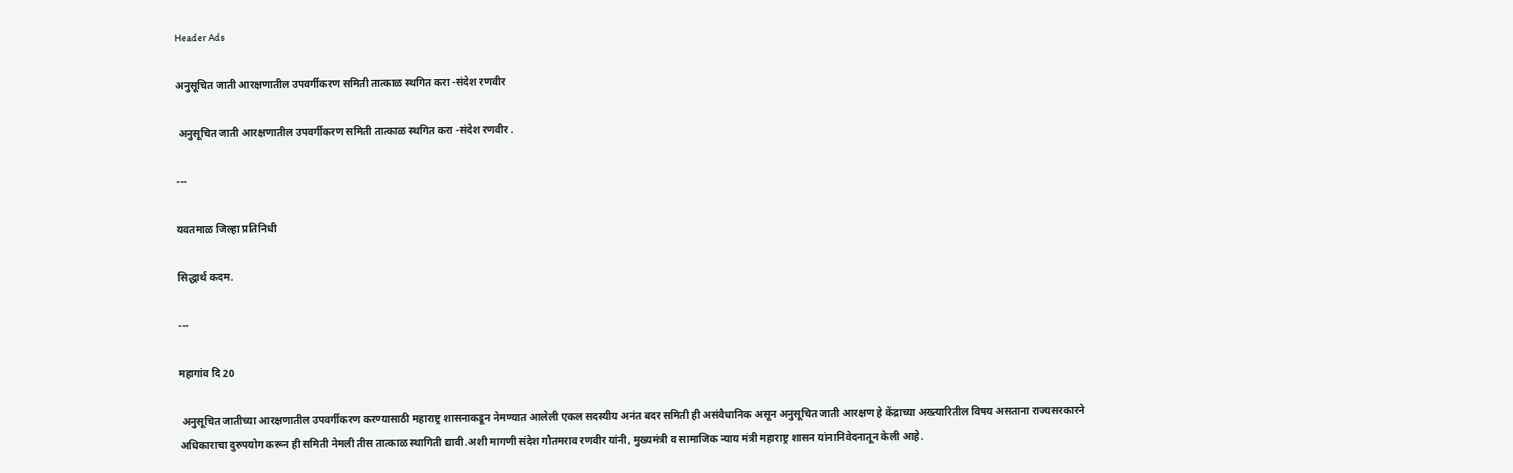Header Ads

अनुसूचित जाती आरक्षणातील उपवर्गीकरण समिती तात्काळ स्थगित करा -संदेश रणवीर

 अनुसूचित जाती आरक्षणातील उपवर्गीकरण समिती तात्काळ स्थगित करा -संदेश रणवीर .

---

यवतमाळ जिल्हा प्रतिनिधी

सिद्धार्थ कदम.

---

महागांव दि 20

 अनुसूचित जातीच्या आरक्षणातील उपवर्गीकरण करण्यासाठी महाराष्ट्र शासनाकडून नेमण्यात आलेली एकल सदस्यीय अनंत बदर समिती ही असंवैधानिक असून अनुसूचित जाती आरक्षण हे केंद्राच्या अख्त्यारितील विषय असताना राज्यसरकारने अधिकाराचा दुरुपयोग करून ही समिती नेमली तीस तात्काळ स्थागिती द्यावी.अशी मागणी संदेश गौतमराव रणवीर यांनी, मुख्यमंत्री व सामाजिक न्याय मंत्री महाराष्ट्र शासन यांनानिवेदनातून केली आहे.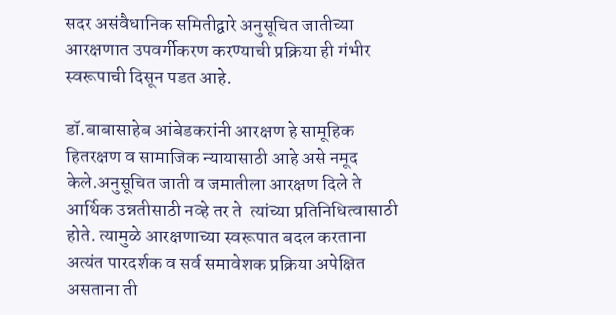सदर असंवैधानिक समितीद्वारे अनुसूचित जातीच्या आरक्षणात उपवर्गीकरण करण्याची प्रक्रिया ही गंभीर स्वरूपाची दिसून पडत आहे.

डॉ.बाबासाहेब आंबेडकरांनी आरक्षण हे सामूहिक हितरक्षण व सामाजिक न्यायासाठी आहे असे नमूद केले.अनुसूचित जाती व जमातीला आरक्षण दिले ते आर्थिक उन्नतीसाठी नव्हे तर ते  त्यांच्या प्रतिनिधित्वासाठी होते. त्यामुळे आरक्षणाच्या स्वरूपात बदल करताना अत्यंत पारदर्शक व सर्व समावेशक प्रक्रिया अपेक्षित असताना ती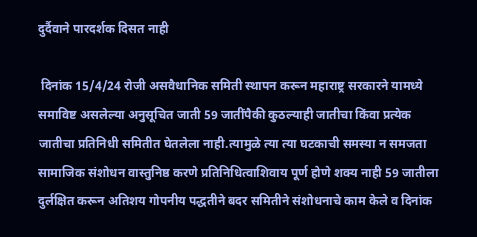दुर्दैवाने पारदर्शक दिसत नाही

 दिनांक 15/4/24 रोजी असवैधानिक समिती स्थापन करून महाराष्ट्र सरकारने यामध्ये समाविष्ट असलेल्या अनुसूचित जाती 59 जातींपैकी कुठल्याही जातीचा किंवा प्रत्येक जातीचा प्रतिनिधी समितीत घेतलेला नाही.त्यामुळे त्या त्या घटकाची समस्या न समजता सामाजिक संशोधन वास्तुनिष्ठ करणे प्रतिनिधित्वाशिवाय पूर्ण होणे शक्य नाही 59 जातीला दुर्लक्षित करून अतिशय गोपनीय पद्धतीने बदर समितीने संशोधनाचे काम केले व दिनांक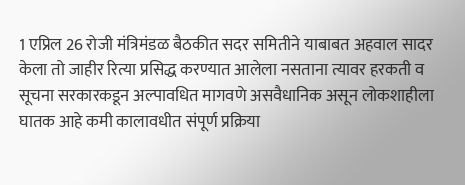1 एप्रिल 26 रोजी मंत्रिमंडळ बैठकीत सदर समितीने याबाबत अहवाल सादर केला तो जाहीर रित्या प्रसिद्ध करण्यात आलेला नसताना त्यावर हरकती व सूचना सरकारकडून अल्पावधित मागवणे असवैधानिक असून लोकशाहीला घातक आहे कमी कालावधीत संपूर्ण प्रक्रिया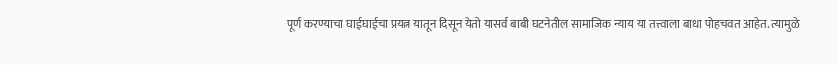पूर्ण करण्याचा घाईघाईचा प्रयत्न यातून दिसून येतो यासर्व बाबी घटनेतील सामाजिक न्याय या तत्त्वाला बाधा पोहचवत आहेत. त्यामुळे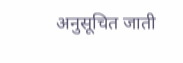अनुसूचित जाती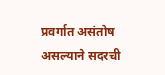प्रवर्गात असंतोष असल्याने सदरची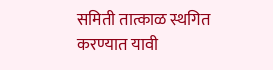समिती तात्काळ स्थगित करण्यात यावी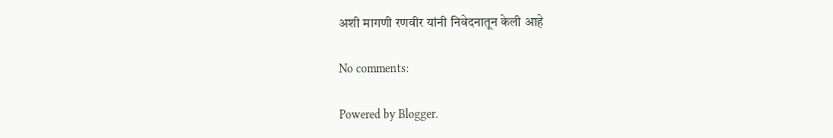अशी मागणी रणवीर यांनी निवेदनातून केली आहे

No comments:

Powered by Blogger.